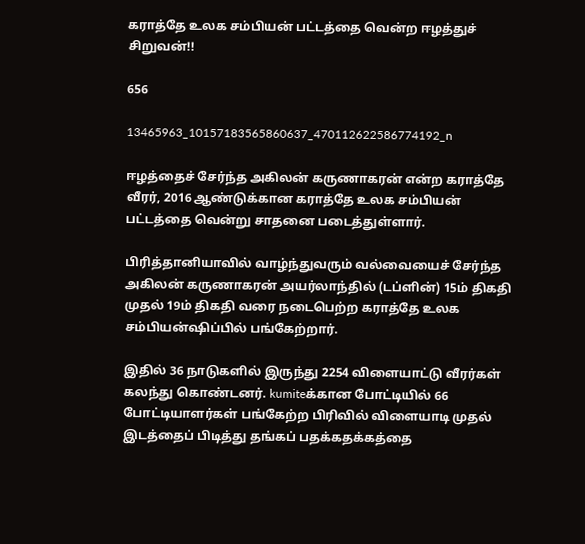கராத்தே உலக சம்பியன் பட்டத்தை வென்ற ஈழத்துச் சிறுவன்!!

656

13465963_10157183565860637_470112622586774192_n

ஈழத்தைச் சேர்ந்த அகிலன் கருணாகரன் என்ற கராத்தே வீரர், 2016 ஆண்டுக்கான கராத்தே உலக சம்பியன் பட்டத்தை வென்று சாதனை படைத்துள்ளார்.

பிரித்தானியாவில் வாழ்ந்துவரும் வல்வையைச் சேர்ந்த அகிலன் கருணாகரன் அயர்லாந்தில் (டப்ளின்) 15ம் திகதி முதல் 19ம் திகதி வரை நடைபெற்ற கராத்தே உலக சம்பியன்ஷிப்பில் பங்கேற்றார்.

இதில் 36 நாடுகளில் இருந்து 2254 விளையாட்டு வீரர்கள் கலந்து கொண்டனர். kumiteக்கான போட்டியில் 66 போட்டியாளர்கள் பங்கேற்ற பிரிவில் விளையாடி முதல் இடத்தைப் பிடித்து தங்கப் பதக்கதக்கத்தை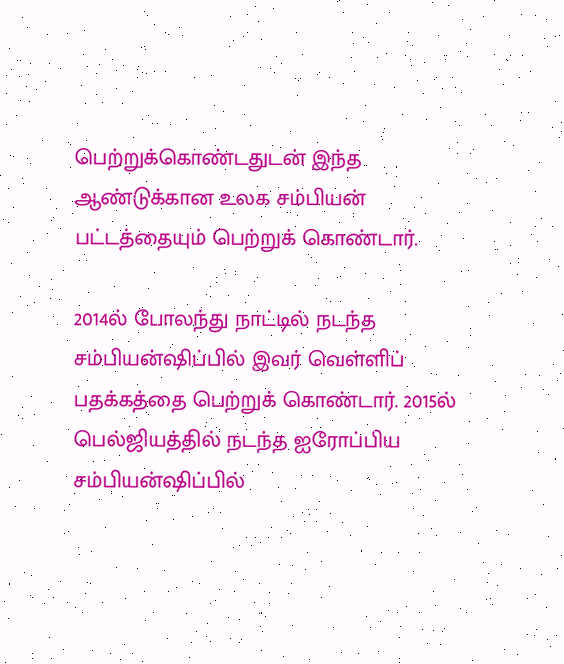பெற்றுக்கொண்டதுடன் இந்த ஆண்டுக்கான உலக சம்பியன் பட்டத்தையும் பெற்றுக் கொண்டார்.

2014ல் போலந்து நாட்டில் நடந்த சம்பியன்ஷிப்பில் இவர் வெள்ளிப் பதக்கத்தை பெற்றுக் கொண்டார். 2015ல் பெல்ஜியத்தில் நடந்த ஐரோப்பிய சம்பியன்ஷிப்பில்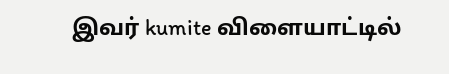இவர் kumite விளையாட்டில்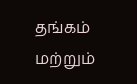தங்கம் மற்றும்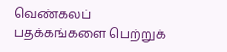வெண்கலப் பதக்கங்களை பெற்றுக்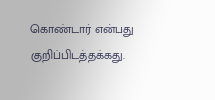கொண்டார் என்பது குறிப்பிடத்தக்கது.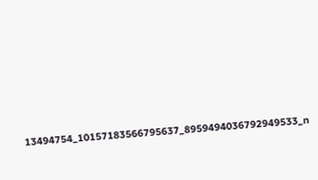13494754_10157183566795637_8959494036792949533_n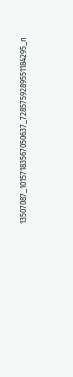13507087_10157183567050637_7285759289551184295_n